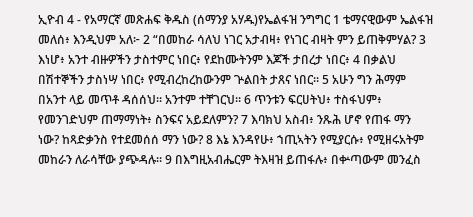ኢዮብ 4 - የአማርኛ መጽሐፍ ቅዱስ (ሰማንያ አሃዱ)የኤልፋዝ ንግግር 1 ቴማናዊውም ኤልፋዝ መለሰ፥ እንዲህም አለ፦ 2 “በመከራ ሳለህ ነገር አታብዛ፥ የነገር ብዛት ምን ይጠቅምሃል? 3 እነሆ፥ አንተ ብዙዎችን ታስተምር ነበር፥ የደከሙትንም እጆች ታበረታ ነበር፥ 4 በቃልህ በሽተኞችን ታስነሣ ነበር፥ የሚብረከረከውንም ጕልበት ታጸና ነበር። 5 አሁን ግን ሕማም በአንተ ላይ መጥቶ ዳሰሰህ። አንተም ተቸገርህ። 6 ጥንቱን ፍርሀትህ፥ ተስፋህም፥ የመንገድህም ጠማማነት፥ ስንፍና አይደለምን? 7 እባክህ አስብ፥ ንጹሕ ሆኖ የጠፋ ማን ነው? ከጻድቃንስ የተደመሰሰ ማን ነው? 8 እኔ እንዳየሁ፥ ኀጢኣትን የሚያርሱ፥ የሚዘሩአትም መከራን ለራሳቸው ያጭዳሉ። 9 በእግዚአብሔርም ትእዛዝ ይጠፋሉ፥ በቍጣውም መንፈስ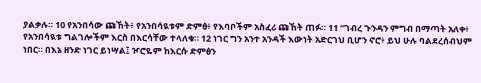ያልቃሉ። 10 የአንበሳው ጩኸት፥ የአንበሳዪቱም ድምፅ፥ የእባቦችም አስፈሪ ጩኸት ጠፉ። 11 “ገብረ ጉንዳን ምግብ በማጣት አለቀ፥ የአንበሳዪቱ ግልገሎችም እርስ በእርሳቸው ተላለቁ። 12 ነገር ግን አንተ አንዳች እውነት አድርገህ ቢሆን ኖሮ፥ ይህ ሁሉ ባልደረሰብህም ነበር። በእኔ ዘንድ ነገር ይነሣል፤ ዦሮዬም ከእርሱ ድምፅን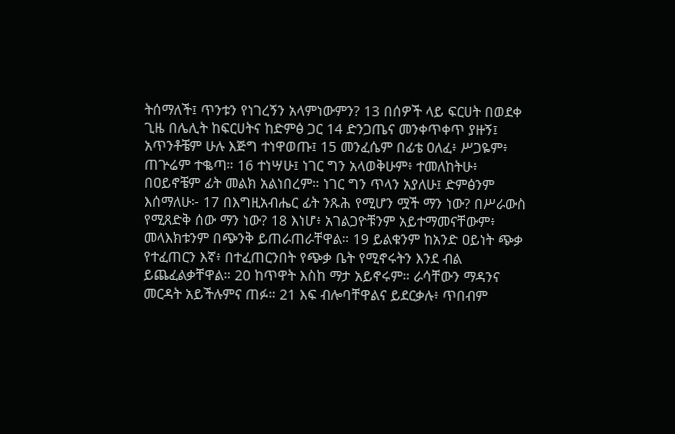ትሰማለች፤ ጥንቱን የነገረኝን አላምነውምን? 13 በሰዎች ላይ ፍርሀት በወደቀ ጊዜ በሌሊት ከፍርሀትና ከድምፅ ጋር 14 ድንጋጤና መንቀጥቀጥ ያዙኝ፤ አጥንቶቼም ሁሉ እጅግ ተነዋወጡ፤ 15 መንፈሴም በፊቴ ዐለፈ፥ ሥጋዬም፥ ጠጕሬም ተቈጣ። 16 ተነሣሁ፤ ነገር ግን አላወቅሁም፥ ተመለከትሁ፥ በዐይኖቼም ፊት መልክ አልነበረም። ነገር ግን ጥላን አያለሁ፤ ድምፅንም እሰማለሁ፦ 17 በእግዚአብሔር ፊት ንጹሕ የሚሆን ሟች ማን ነው? በሥራውስ የሚጸድቅ ሰው ማን ነው? 18 እነሆ፥ አገልጋዮቹንም አይተማመናቸውም፥ መላእክቱንም በጭንቅ ይጠራጠራቸዋል። 19 ይልቁንም ከአንድ ዐይነት ጭቃ የተፈጠርን እኛ፥ በተፈጠርንበት የጭቃ ቤት የሚኖሩትን እንደ ብል ይጨፈልቃቸዋል። 20 ከጥዋት እስከ ማታ አይኖሩም። ራሳቸውን ማዳንና መርዳት አይችሉምና ጠፉ። 21 እፍ ብሎባቸዋልና ይደርቃሉ፥ ጥበብም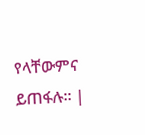የላቸውምና ይጠፋሉ። |